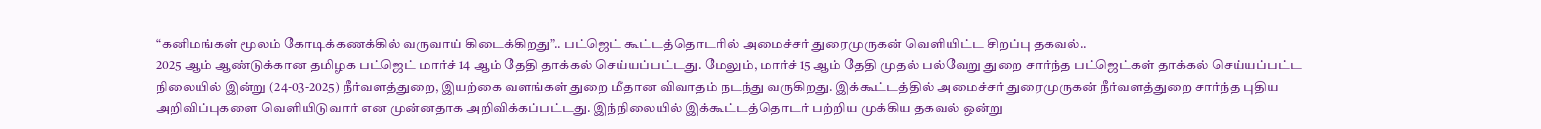“கனிமங்கள் மூலம் கோடிக்கணக்கில் வருவாய் கிடைக்கிறது”.. பட்ஜெட் கூட்டத்தொடரில் அமைச்சர் துரைமுருகன் வெளியிட்ட சிறப்பு தகவல்..
2025 ஆம் ஆண்டுக்கான தமிழக பட்ஜெட் மார்ச் 14 ஆம் தேதி தாக்கல் செய்யப்பட்டது. மேலும், மார்ச் 15 ஆம் தேதி முதல் பல்வேறு துறை சார்ந்த பட்ஜெட்கள் தாக்கல் செய்யப்பட்ட நிலையில் இன்று (24-03-2025) நீர்வளத்துறை, இயற்கை வளங்கள் துறை மீதான விவாதம் நடந்து வருகிறது. இக்கூட்டத்தில் அமைச்சர் துரைமுருகன் நீர்வளத்துறை சார்ந்த புதிய அறிவிப்புகளை வெளியிடுவார் என முன்னதாக அறிவிக்கப்பட்டது. இந்நிலையில் இக்கூட்டத்தொடர் பற்றிய முக்கிய தகவல் ஒன்று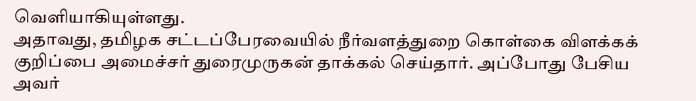வெளியாகியுள்ளது.
அதாவது, தமிழக சட்டப்பேரவையில் நீர்வளத்துறை கொள்கை விளக்கக் குறிப்பை அமைச்சர் துரைமுருகன் தாக்கல் செய்தார். அப்போது பேசிய அவர்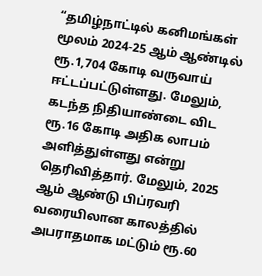“தமிழ்நாட்டில் கனிமங்கள் மூலம் 2024-25 ஆம் ஆண்டில் ரூ.1,704 கோடி வருவாய் ஈட்டப்பட்டுள்ளது. மேலும், கடந்த நிதியாண்டை விட ரூ.16 கோடி அதிக லாபம் அளித்துள்ளது என்று தெரிவித்தார். மேலும், 2025 ஆம் ஆண்டு பிப்ரவரி வரையிலான காலத்தில் அபராதமாக மட்டும் ரூ.60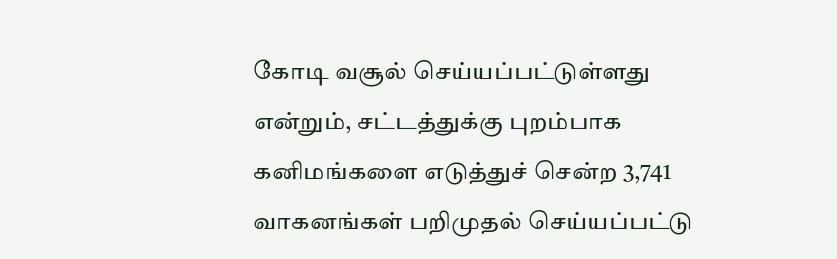கோடி வசூல் செய்யப்பட்டுள்ளது என்றும், சட்டத்துக்கு புறம்பாக கனிமங்களை எடுத்துச் சென்ற 3,741 வாகனங்கள் பறிமுதல் செய்யப்பட்டு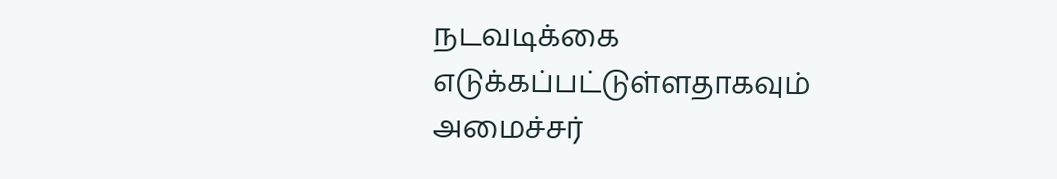நடவடிக்கை எடுக்கப்பட்டுள்ளதாகவும் அமைச்சர்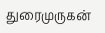துரைமுருகன்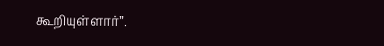கூறியுள்ளார்”.